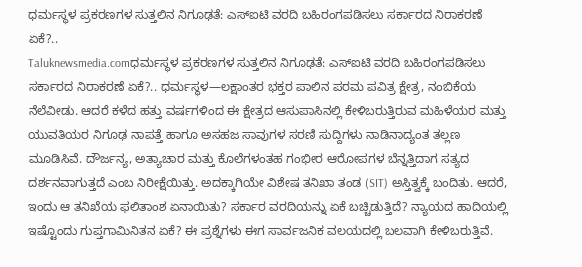ಧರ್ಮಸ್ಥಳ ಪ್ರಕರಣಗಳ ಸುತ್ತಲಿನ ನಿಗೂಢತೆ: ಎಸ್ಐಟಿ ವರದಿ ಬಹಿರಂಗಪಡಿಸಲು ಸರ್ಕಾರದ ನಿರಾಕರಣೆ ಏಕೆ?..
Taluknewsmedia.comಧರ್ಮಸ್ಥಳ ಪ್ರಕರಣಗಳ ಸುತ್ತಲಿನ ನಿಗೂಢತೆ: ಎಸ್ಐಟಿ ವರದಿ ಬಹಿರಂಗಪಡಿಸಲು ಸರ್ಕಾರದ ನಿರಾಕರಣೆ ಏಕೆ?.. ಧರ್ಮಸ್ಥಳ—ಲಕ್ಷಾಂತರ ಭಕ್ತರ ಪಾಲಿನ ಪರಮ ಪವಿತ್ರ ಕ್ಷೇತ್ರ, ನಂಬಿಕೆಯ ನೆಲೆವೀಡು. ಆದರೆ ಕಳೆದ ಹತ್ತು ವರ್ಷಗಳಿಂದ ಈ ಕ್ಷೇತ್ರದ ಆಸುಪಾಸಿನಲ್ಲಿ ಕೇಳಿಬರುತ್ತಿರುವ ಮಹಿಳೆಯರ ಮತ್ತು ಯುವತಿಯರ ನಿಗೂಢ ನಾಪತ್ತೆ ಹಾಗೂ ಅಸಹಜ ಸಾವುಗಳ ಸರಣಿ ಸುದ್ದಿಗಳು ನಾಡಿನಾದ್ಯಂತ ತಲ್ಲಣ ಮೂಡಿಸಿವೆ. ದೌರ್ಜನ್ಯ, ಅತ್ಯಾಚಾರ ಮತ್ತು ಕೊಲೆಗಳಂತಹ ಗಂಭೀರ ಆರೋಪಗಳ ಬೆನ್ನತ್ತಿದಾಗ ಸತ್ಯದ ದರ್ಶನವಾಗುತ್ತದೆ ಎಂಬ ನಿರೀಕ್ಷೆಯಿತ್ತು. ಅದಕ್ಕಾಗಿಯೇ ವಿಶೇಷ ತನಿಖಾ ತಂಡ (SIT) ಅಸ್ತಿತ್ವಕ್ಕೆ ಬಂದಿತು. ಆದರೆ, ಇಂದು ಆ ತನಿಖೆಯ ಫಲಿತಾಂಶ ಏನಾಯಿತು? ಸರ್ಕಾರ ವರದಿಯನ್ನು ಏಕೆ ಬಚ್ಚಿಡುತ್ತಿದೆ? ನ್ಯಾಯದ ಹಾದಿಯಲ್ಲಿ ಇಷ್ಟೊಂದು ಗುಪ್ತಗಾಮಿನಿತನ ಏಕೆ? ಈ ಪ್ರಶ್ನೆಗಳು ಈಗ ಸಾರ್ವಜನಿಕ ವಲಯದಲ್ಲಿ ಬಲವಾಗಿ ಕೇಳಿಬರುತ್ತಿವೆ.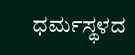ಧರ್ಮಸ್ಥಳದ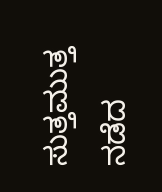ಸುತ್ತಮುತ್ತ ನಡೆದ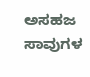ಅಸಹಜ ಸಾವುಗಳ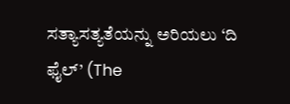ಸತ್ಯಾಸತ್ಯತೆಯನ್ನು ಅರಿಯಲು ‘ದಿ ಫೈಲ್’ (The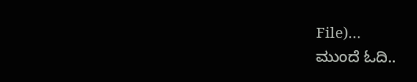File)…
ಮುಂದೆ ಓದಿ..